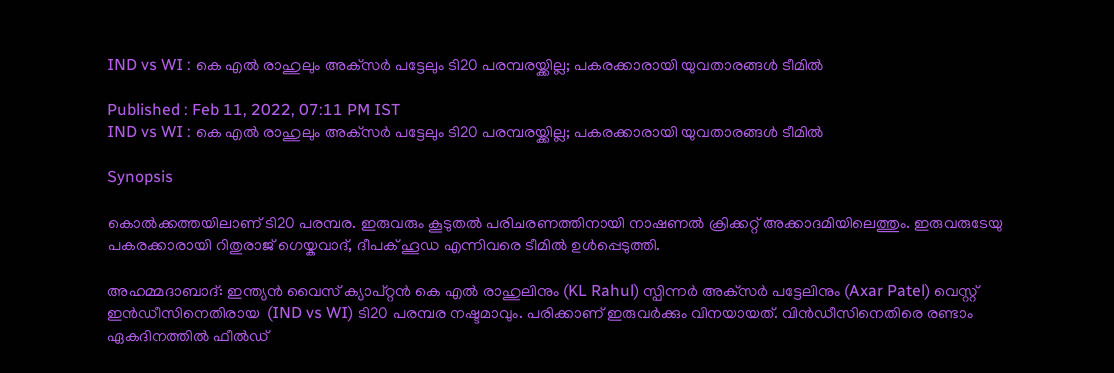IND vs WI : കെ എല്‍ രാഹുലും അക്‌സര്‍ പട്ടേലും ടി20 പരമ്പരയ്ക്കില്ല; പകരക്കാരായി യുവതാരങ്ങള്‍ ടീമില്‍

Published : Feb 11, 2022, 07:11 PM IST
IND vs WI : കെ എല്‍ രാഹുലും അക്‌സര്‍ പട്ടേലും ടി20 പരമ്പരയ്ക്കില്ല; പകരക്കാരായി യുവതാരങ്ങള്‍ ടീമില്‍

Synopsis

കൊല്‍ക്കത്തയിലാണ് ടി20 പരമ്പര. ഇരുവരും കൂടുതല്‍ പരിചരണത്തിനായി നാഷണല്‍ ക്രിക്കറ്റ് അക്കാദമിയിലെത്തും. ഇരുവരുടേയു പകരക്കാരായി റിതുരാജ് ഗെയ്കവാദ്, ദീപക് ഹൂഡ എന്നിവരെ ടീമില്‍ ഉള്‍പ്പെടുത്തി.

അഹമ്മദാബാദ്: ഇന്ത്യന്‍ വൈസ് ക്യാപ്റ്റന്‍ കെ എല്‍ രാഹുലിനും (KL Rahul) സ്പിന്നര്‍ അക്‌സര്‍ പട്ടേലിനും (Axar Patel) വെസ്റ്റ് ഇന്‍ഡീസിനെതിരായ  (IND vs WI) ടി20 പരമ്പര നഷ്ടമാവും. പരിക്കാണ് ഇരുവര്‍ക്കും വിനയായത്. വിന്‍ഡീസിനെതിരെ രണ്ടാം ഏകദിനത്തില്‍ ഫീല്‍ഡ്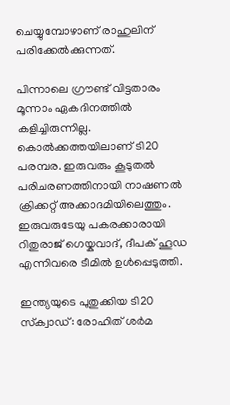ചെയ്യുമ്പോഴാണ് രാഹുലിന് പരിക്കേല്‍ക്കുന്നത്.

പിന്നാലെ ഗ്രൗണ്ട് വിട്ടതാരം മൂന്നാം ഏകദിനത്തില്‍ കളിച്ചിരുന്നില്ല. കൊല്‍ക്കത്തയിലാണ് ടി20 പരമ്പര. ഇരുവരും കൂടുതല്‍ പരിചരണത്തിനായി നാഷണല്‍ ക്രിക്കറ്റ് അക്കാദമിയിലെത്തും. ഇരുവരുടേയു പകരക്കാരായി റിതുരാജ് ഗെയ്കവാദ്, ദീപക് ഹൂഡ എന്നിവരെ ടീമില്‍ ഉള്‍പ്പെടുത്തി.

ഇന്ത്യയുടെ പുതുക്കിയ ടി20 സ്‌ക്വാഡ്: രോഹിത് ശര്‍മ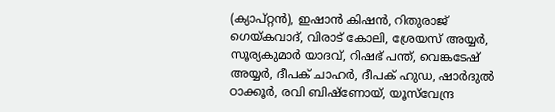(ക്യാപ്റ്റന്‍), ഇഷാന്‍ കിഷന്‍, റിതുരാജ് ഗെയ്കവാദ്, വിരാട് കോലി, ശ്രേയസ് അയ്യര്‍, സൂര്യകുമാര്‍ യാദവ്, റിഷഭ് പന്ത്, വെങ്കടേഷ് അയ്യര്‍, ദീപക് ചാഹര്‍, ദീപക് ഹുഡ, ഷാര്‍ദുല്‍ ഠാക്കൂര്‍, രവി ബിഷ്‌ണോയ്, യൂസ്‌വേന്ദ്ര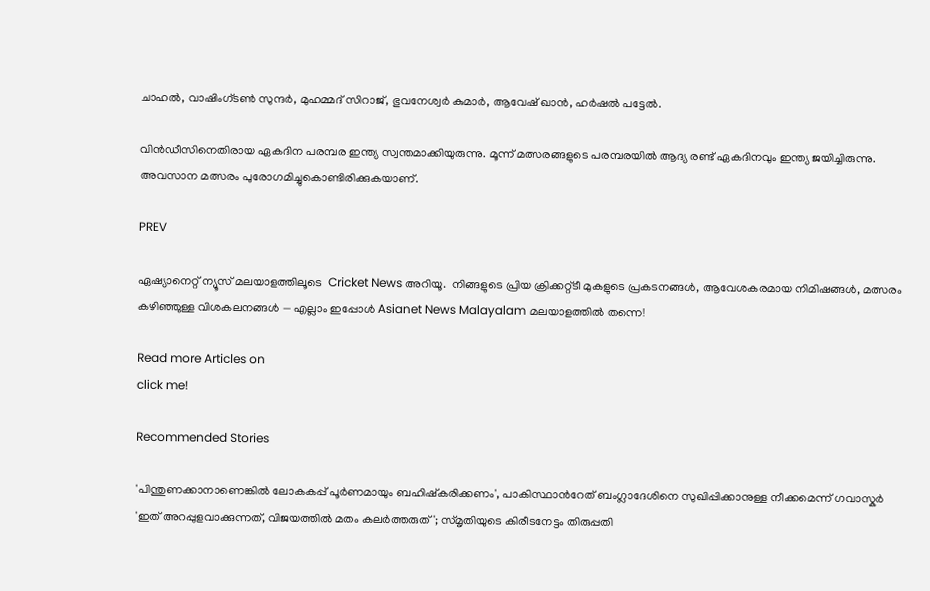ചാഹല്‍, വാഷിംഗ്ടണ്‍ സുന്ദര്‍, മുഹമ്മദ് സിറാജ്, ഭുവനേശ്വര്‍ കുമാര്‍, ആവേഷ് ഖാന്‍, ഹര്‍ഷല്‍ പട്ടേല്‍.

വിന്‍ഡീസിനെതിരായ ഏകദിന പരമ്പര ഇന്ത്യ സ്വന്തമാക്കിയുരുന്നു. മൂന്ന് മത്സരങ്ങളുടെ പരമ്പരയില്‍ ആദ്യ രണ്ട് ഏകദിനവും ഇന്ത്യ ജയിച്ചിരുന്നു. അവസാന മത്സരം പുരോഗമിച്ചുകൊണ്ടിരിക്കുകയാണ്.

PREV

ഏഷ്യാനെറ്റ് ന്യൂസ് മലയാളത്തിലൂടെ  Cricket News അറിയൂ.  നിങ്ങളുടെ പ്രിയ ക്രിക്കറ്റ്ടീ മുകളുടെ പ്രകടനങ്ങൾ, ആവേശകരമായ നിമിഷങ്ങൾ, മത്സരം കഴിഞ്ഞുള്ള വിശകലനങ്ങൾ — എല്ലാം ഇപ്പോൾ Asianet News Malayalam മലയാളത്തിൽ തന്നെ!

Read more Articles on
click me!

Recommended Stories

'പിന്തുണക്കാനാണെങ്കില്‍ ലോകകപ്പ് പൂര്‍ണമായും ബഹിഷ്കരിക്കണം', പാകിസ്ഥാന്‍റേത് ബംഗ്ലാദേശിനെ സുഖിപ്പിക്കാനുള്ള നീക്കമെന്ന് ഗവാസ്കർ
'ഇത് അറപ്പുളവാക്കുന്നത്, വിജയത്തിൽ മതം കലർത്തരുത്'; സ്മൃതിയുടെ കിരീടനേട്ടം തിരുപ്പതി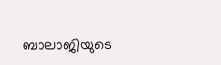ബാലാജിയുടെ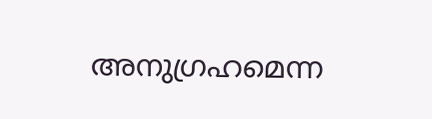അനുഗ്രഹമെന്ന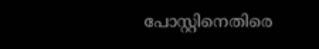പോസ്റ്റിനെതിരെ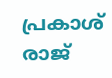പ്രകാശ് രാജ്